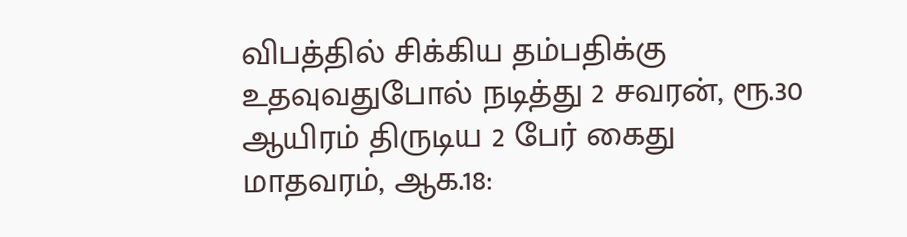விபத்தில் சிக்கிய தம்பதிக்கு உதவுவதுபோல் நடித்து 2 சவரன், ரூ.30 ஆயிரம் திருடிய 2 பேர் கைது
மாதவரம், ஆக.18: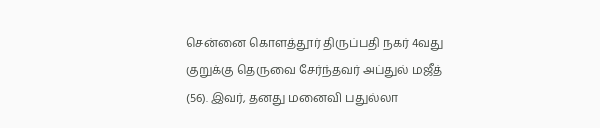சென்னை கொளத்தூர் திருப்பதி நகர் 4வது குறுக்கு தெருவை சேர்ந்தவர் அப்துல் மஜீத் (56). இவர், தனது மனைவி பதுல்லா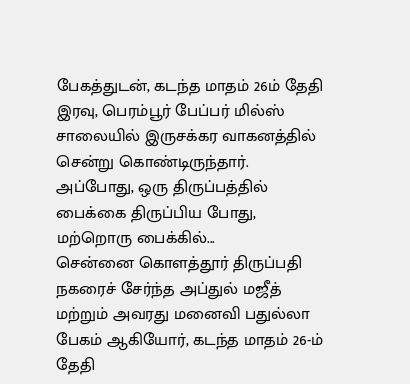பேகத்துடன், கடந்த மாதம் 26ம் தேதி இரவு, பெரம்பூர் பேப்பர் மில்ஸ் சாலையில் இருசக்கர வாகனத்தில் சென்று கொண்டிருந்தார். அப்போது, ஒரு திருப்பத்தில் பைக்கை திருப்பிய போது, மற்றொரு பைக்கில்...
சென்னை கொளத்தூர் திருப்பதி நகரைச் சேர்ந்த அப்துல் மஜீத் மற்றும் அவரது மனைவி பதுல்லா பேகம் ஆகியோர், கடந்த மாதம் 26-ம் தேதி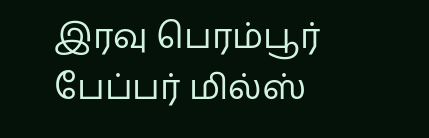இரவு பெரம்பூர் பேப்பர் மில்ஸ்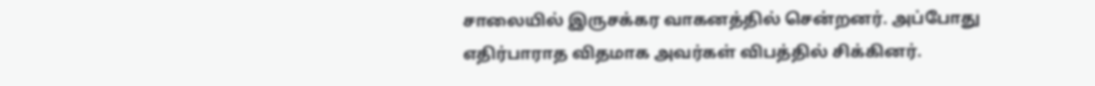சாலையில் இருசக்கர வாகனத்தில் சென்றனர். அப்போது எதிர்பாராத விதமாக அவர்கள் விபத்தில் சிக்கினர்.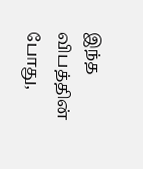இந்த விபத்தின் போது,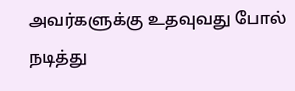அவர்களுக்கு உதவுவது போல் நடித்து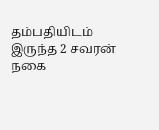தம்பதியிடம் இருந்த 2 சவரன் நகை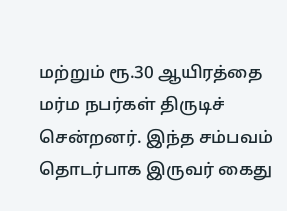மற்றும் ரூ.30 ஆயிரத்தை மர்ம நபர்கள் திருடிச் சென்றனர். இந்த சம்பவம் தொடர்பாக இருவர் கைது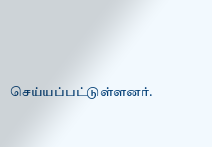செய்யப்பட்டுள்ளனர்.